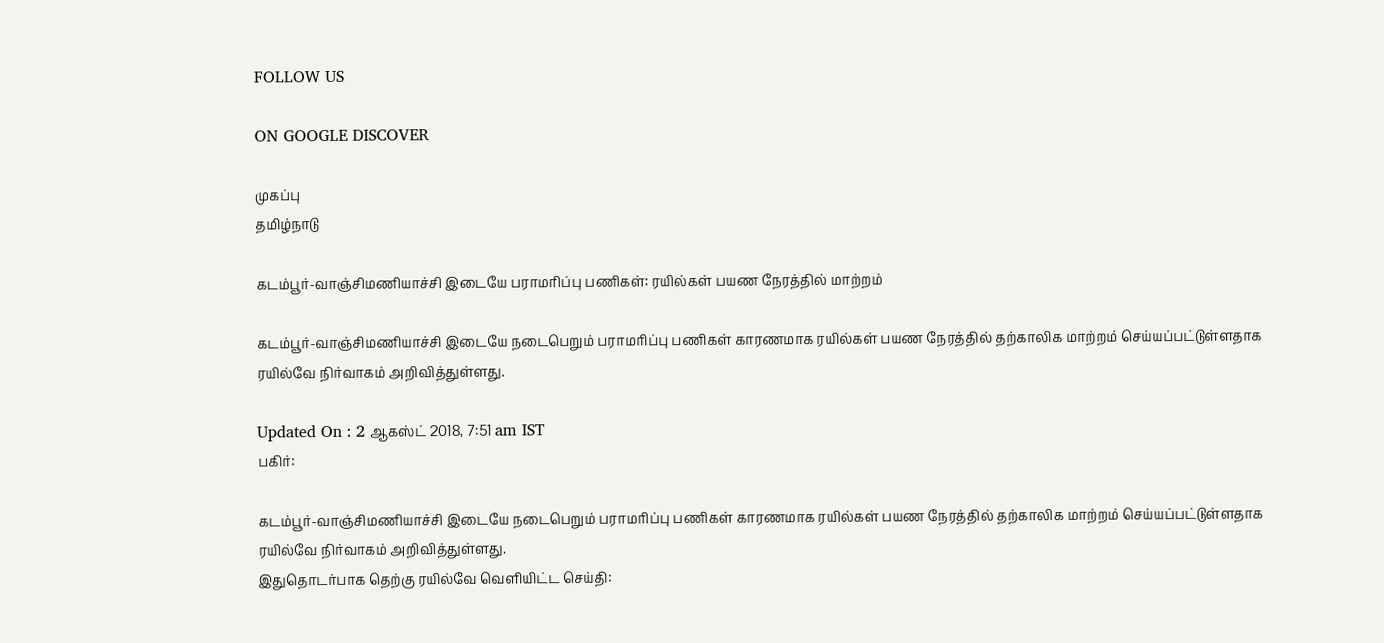FOLLOW US

ON GOOGLE DISCOVER

முகப்பு
தமிழ்நாடு

கடம்பூர்-வாஞ்சிமணியாச்சி இடையே பராமரிப்பு பணிகள்: ரயில்கள் பயண நேரத்தில் மாற்றம்

கடம்பூர்-வாஞ்சிமணியாச்சி இடையே நடைபெறும் பராமரிப்பு பணிகள் காரணமாக ரயில்கள் பயண நேரத்தில் தற்காலிக மாற்றம் செய்யப்பட்டுள்ளதாக ரயில்வே நிர்வாகம் அறிவித்துள்ளது.

Updated On : 2 ஆகஸ்ட் 2018, 7:51 am IST
பகிர்:

கடம்பூர்-வாஞ்சிமணியாச்சி இடையே நடைபெறும் பராமரிப்பு பணிகள் காரணமாக ரயில்கள் பயண நேரத்தில் தற்காலிக மாற்றம் செய்யப்பட்டுள்ளதாக ரயில்வே நிர்வாகம் அறிவித்துள்ளது.
இதுதொடர்பாக தெற்கு ரயில்வே வெளியிட்ட செய்தி: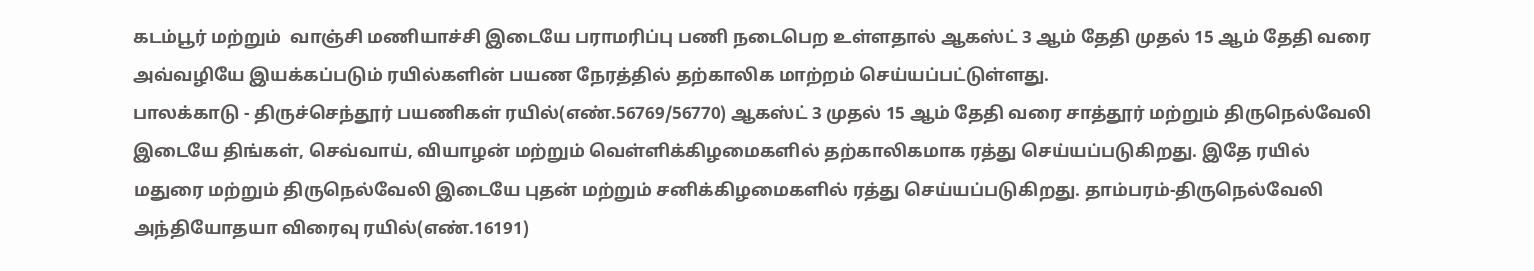கடம்பூர் மற்றும்  வாஞ்சி மணியாச்சி இடையே பராமரிப்பு பணி நடைபெற உள்ளதால் ஆகஸ்ட் 3 ஆம் தேதி முதல் 15 ஆம் தேதி வரை அவ்வழியே இயக்கப்படும் ரயில்களின் பயண நேரத்தில் தற்காலிக மாற்றம் செய்யப்பட்டுள்ளது.
பாலக்காடு - திருச்செந்தூர் பயணிகள் ரயில்(எண்.56769/56770) ஆகஸ்ட் 3 முதல் 15 ஆம் தேதி வரை சாத்தூர் மற்றும் திருநெல்வேலி இடையே திங்கள், செவ்வாய், வியாழன் மற்றும் வெள்ளிக்கிழமைகளில் தற்காலிகமாக ரத்து செய்யப்படுகிறது. இதே ரயில் மதுரை மற்றும் திருநெல்வேலி இடையே புதன் மற்றும் சனிக்கிழமைகளில் ரத்து செய்யப்படுகிறது. தாம்பரம்-திருநெல்வேலி அந்தியோதயா விரைவு ரயில்(எண்.16191)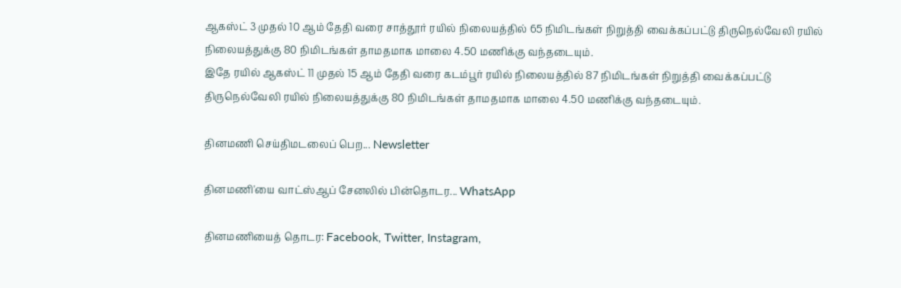ஆகஸ்ட் 3 முதல் 10 ஆம் தேதி வரை சாத்தூர் ரயில் நிலையத்தில் 65 நிமிடங்கள் நிறுத்தி வைக்கப்பட்டு திருநெல்வேலி ரயில் நிலையத்துக்கு 80 நிமிடங்கள் தாமதமாக மாலை 4.50 மணிக்கு வந்தடையும்.
இதே ரயில் ஆகஸ்ட் 11 முதல் 15 ஆம் தேதி வரை கடம்பூர் ரயில் நிலையத்தில் 87 நிமிடங்கள் நிறுத்தி வைக்கப்பட்டு திருநெல்வேலி ரயில் நிலையத்துக்கு 80 நிமிடங்கள் தாமதமாக மாலை 4.50 மணிக்கு வந்தடையும்.

தினமணி செய்திமடலைப் பெற... Newsletter

தினமணி'யை வாட்ஸ்ஆப் சேனலில் பின்தொடர... WhatsApp

தினமணியைத் தொடர: Facebook, Twitter, Instagram,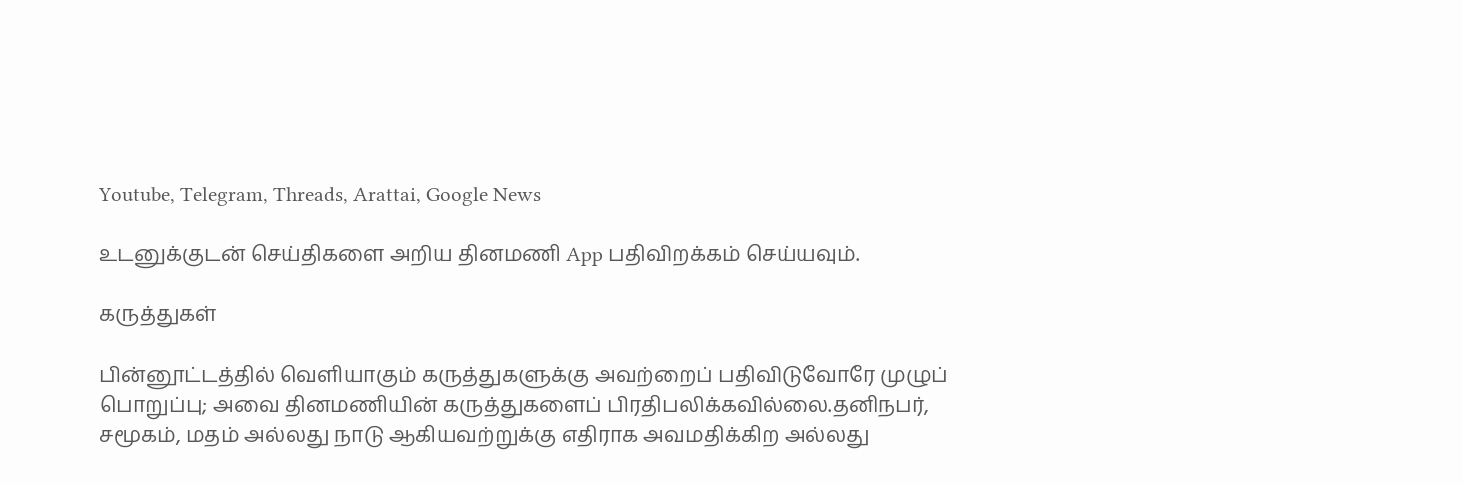Youtube, Telegram, Threads, Arattai, Google News

உடனுக்குடன் செய்திகளை அறிய தினமணி App பதிவிறக்கம் செய்யவும்.

கருத்துகள்

பின்னூட்டத்தில் வெளியாகும் கருத்துகளுக்கு அவற்றைப் பதிவிடுவோரே முழுப் பொறுப்பு; அவை தினமணியின் கருத்துகளைப் பிரதிபலிக்கவில்லை.தனிநபர், சமூகம், மதம் அல்லது நாடு ஆகியவற்றுக்கு எதிராக அவமதிக்கிற அல்லது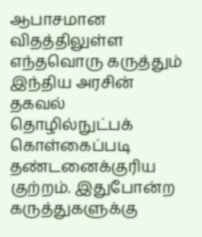ஆபாசமான விதத்திலுள்ள எந்தவொரு கருத்தும் இந்திய அரசின் தகவல் தொழில்நுட்பக் கொள்கைப்படி தண்டனைக்குரிய குற்றம். இதுபோன்ற கருத்துகளுக்கு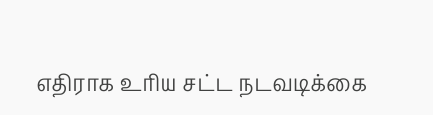எதிராக உரிய சட்ட நடவடிக்கை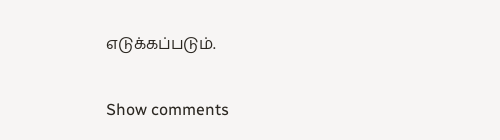எடுக்கப்படும்.

Show comments